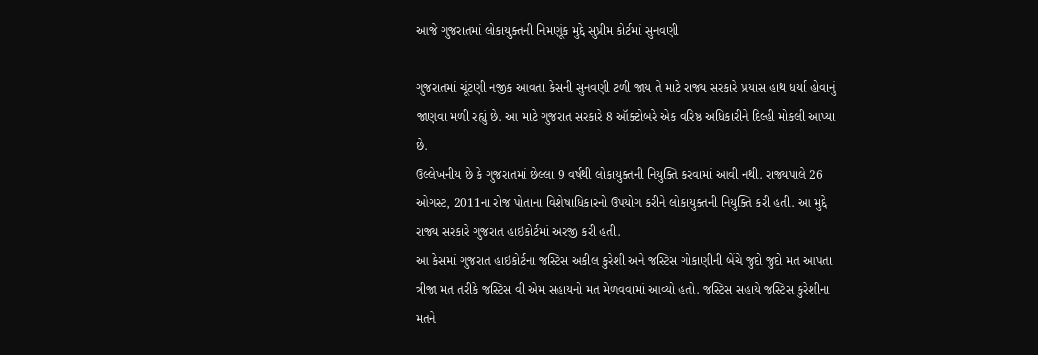આજે ગુજરાતમાં લોકાયુક્તની નિમણૂંક મુદ્દે સુપ્રીમ કોર્ટમાં સુનવણી

ગુજરાતમાં ચૂંટણી નજીક આવતા કેસની સુનવણી ટળી જાય તે માટે રાજ્ય સરકારે પ્રયાસ હાથ ધર્યા હોવાનું જાણવા મળી રહ્યું છે. આ માટે ગુજરાત સરકારે 8 ઑક્ટોબરે એક વરિષ્ઠ અધિકારીને દિલ્હી મોકલી આપ્યા છે.
ઉલ્લેખનીય છે કે ગુજરાતમાં છેલ્લા 9 વર્ષથી લોકાયુક્તની નિયુક્તિ કરવામાં આવી નથી. રાજ્યપાલે 26 ઓગસ્ટ, 2011ના રોજ પોતાના વિશેષાધિકારનો ઉપયોગ કરીને લોકાયુક્તની નિયુક્તિ કરી હતી. આ મુદ્દે રાજ્ય સરકારે ગુજરાત હાઇકોર્ટમાં અરજી કરી હતી.
આ કેસમાં ગુજરાત હાઇકોર્ટના જસ્ટિસ અકીલ કુરેશી અને જસ્ટિસ ગોકાણીની બેંચે જુદો જુદો મત આપતા ત્રીજા મત તરીકે જસ્ટિસ વી એમ સહાયનો મત મેળવવામાં આવ્યો હતો. જસ્ટિસ સહાયે જસ્ટિસ કુરેશીના મતને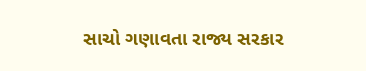સાચો ગણાવતા રાજ્ય સરકાર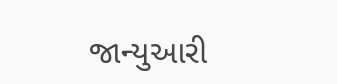જાન્યુઆરી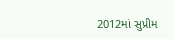2012માં સુપ્રીમ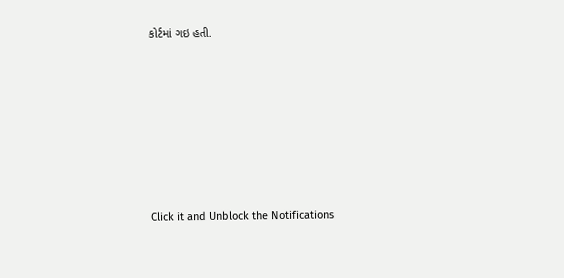કોર્ટમાં ગઇ હતી.












Click it and Unblock the Notifications